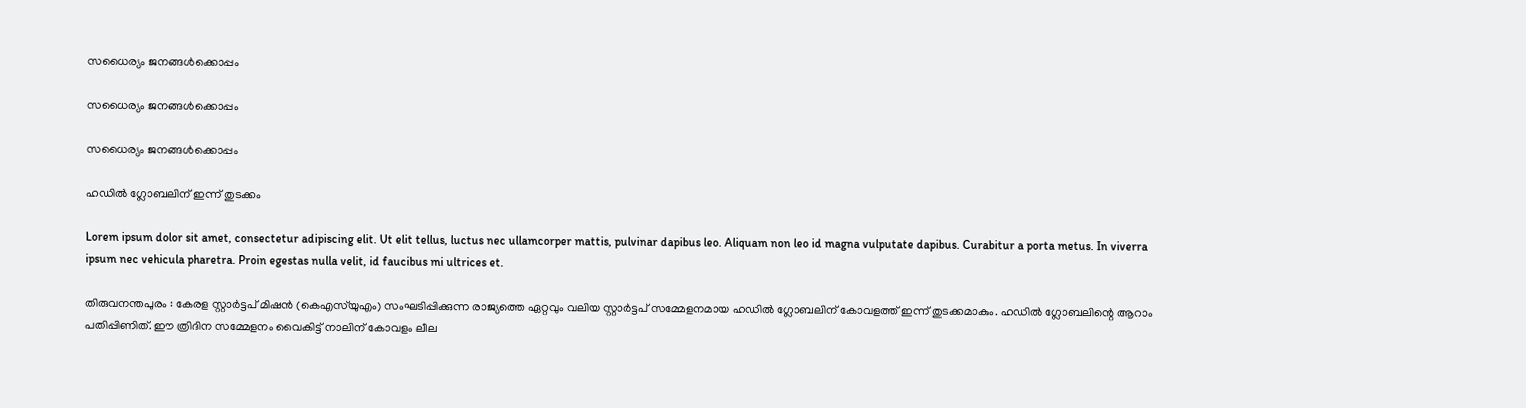സധൈര്യം ജനങ്ങൾക്കൊപ്പം

സധൈര്യം ജനങ്ങൾക്കൊപ്പം

സധൈര്യം ജനങ്ങൾക്കൊപ്പം

ഹഡിൽ ഗ്ലോബലിന്‌ ഇന്ന്‌ തുടക്കം

Lorem ipsum dolor sit amet, consectetur adipiscing elit. Ut elit tellus, luctus nec ullamcorper mattis, pulvinar dapibus leo. Aliquam non leo id magna vulputate dapibus. Curabitur a porta metus. In viverra ipsum nec vehicula pharetra. Proin egestas nulla velit, id faucibus mi ultrices et.

തിരുവനന്തപുരം : കേരള സ്റ്റാർട്ടപ് മിഷൻ (കെഎസ്‌യുഎം) സംഘടിപ്പിക്കുന്ന രാജ്യത്തെ ഏറ്റവും വലിയ സ്റ്റാർട്ടപ് സമ്മേളനമായ ഹഡിൽ ഗ്ലോബലിന് കോവളത്ത് ഇന്ന് തുടക്കമാകും. ഹഡിൽ ഗ്ലോബലിന്റെ ആറാം പതിപ്പിണിത്. ഈ ത്രിദിന സമ്മേളനം വൈകിട്ട് നാലിന് കോവളം ലീല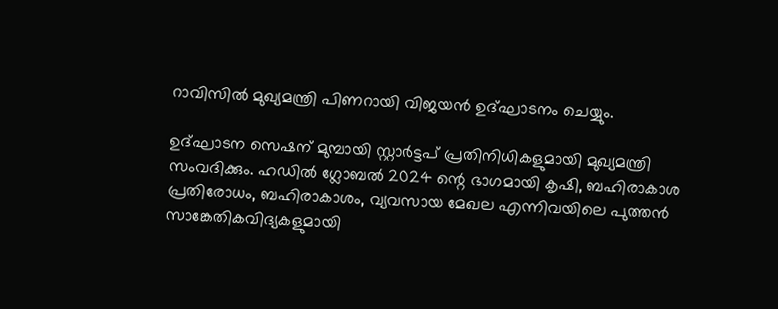റാവിസിൽ മുഖ്യമന്ത്രി പിണറായി വിജയൻ ഉദ്ഘാടനം ചെയ്യും.

ഉദ്ഘാടന സെഷന് മുമ്പായി സ്റ്റാർട്ടപ് പ്രതിനിധികളുമായി മുഖ്യമന്ത്രി സംവദിക്കും. ഹഡിൽ ഗ്ലോബൽ 2024 ന്റെ ഭാഗമായി കൃഷി, ബഹിരാകാശ പ്രതിരോധം, ബഹിരാകാശം, വ്യവസായ മേഖല എന്നിവയിലെ പുത്തൻ സാങ്കേതികവിദ്യകളുമായി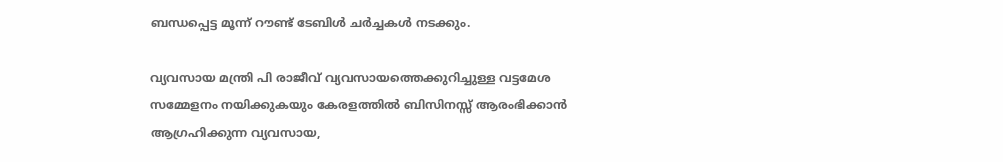ബന്ധപ്പെട്ട മൂന്ന് റൗണ്ട് ടേബിൾ ചർച്ചകൾ നടക്കും.

വ്യവസായ മന്ത്രി പി രാജീവ് വ്യവസായത്തെക്കുറിച്ചുള്ള വട്ടമേശ സമ്മേളനം നയിക്കുകയും കേരളത്തിൽ ബിസിനസ്സ് ആരംഭിക്കാൻ ആഗ്രഹിക്കുന്ന വ്യവസായ,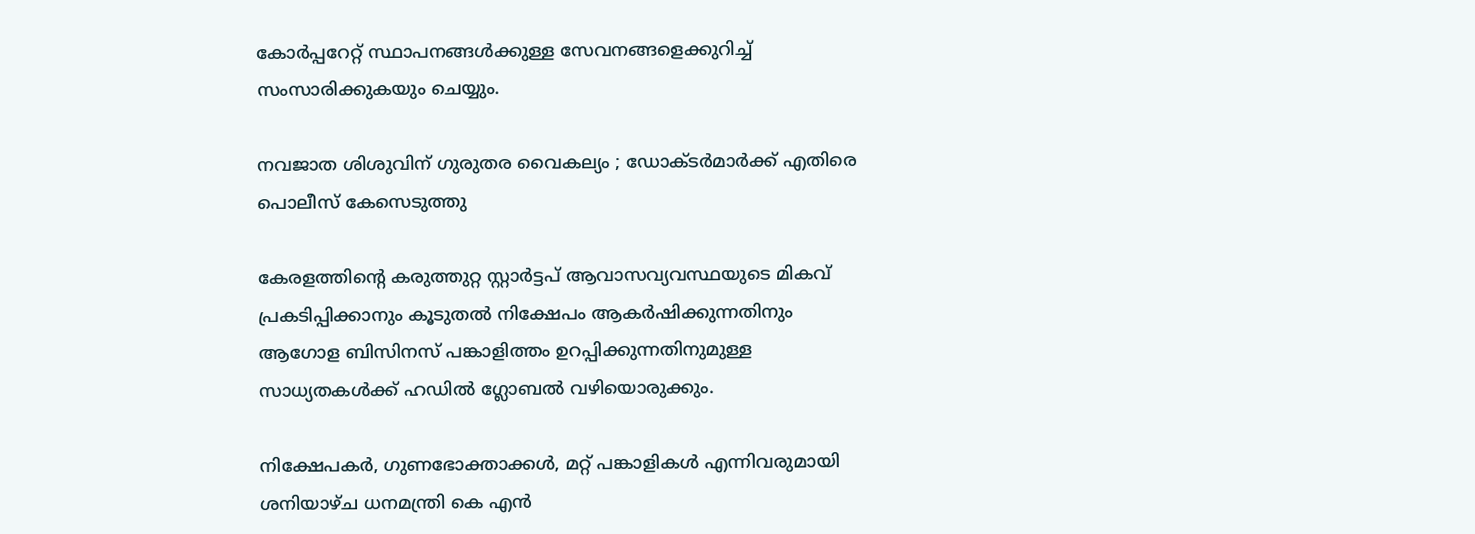കോർപ്പറേറ്റ് സ്ഥാപനങ്ങൾക്കുള്ള സേവനങ്ങളെക്കുറിച്ച് സംസാരിക്കുകയും ചെയ്യും.

നവജാത ശിശുവിന് ഗുരുതര വൈകല്യം ; ഡോക്ടർമാർക്ക് എതിരെ പൊലീസ് കേസെടുത്തു

കേരളത്തിന്റെ കരുത്തുറ്റ സ്റ്റാർട്ടപ് ആവാസവ്യവസ്ഥയുടെ മികവ് പ്രകടിപ്പിക്കാനും കൂടുതൽ നിക്ഷേപം ആകർഷിക്കുന്നതിനും ആഗോള ബിസിനസ് പങ്കാളിത്തം ഉറപ്പിക്കുന്നതിനുമുള്ള സാധ്യതകൾക്ക് ഹഡിൽ ഗ്ലോബൽ വഴിയൊരുക്കും.

നിക്ഷേപകർ, ഗുണഭോക്താക്കൾ, മറ്റ് പങ്കാളികൾ എന്നിവരുമായി ശനിയാഴ്ച ധനമന്ത്രി കെ എൻ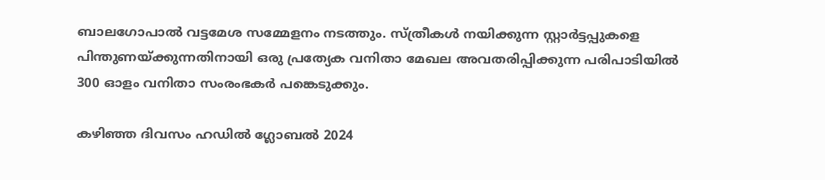ബാലഗോപാൽ വട്ടമേശ സമ്മേളനം നടത്തും. സ്ത്രീകൾ നയിക്കുന്ന സ്റ്റാർട്ടപ്പുകളെ പിന്തുണയ്ക്കുന്നതിനായി ഒരു പ്രത്യേക വനിതാ മേഖല അവതരിപ്പിക്കുന്ന പരിപാടിയിൽ 300 ഓളം വനിതാ സംരംഭകർ പങ്കെടുക്കും.

കഴിഞ്ഞ ദിവസം ഹഡിൽ ഗ്ലോബൽ 2024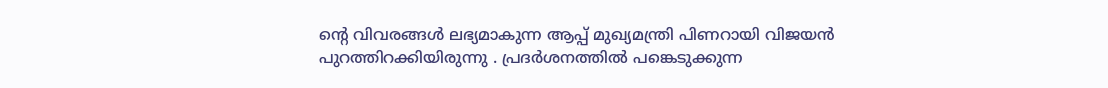ന്റെ വിവരങ്ങൾ ലഭ്യമാകുന്ന ആപ്പ് മുഖ്യമന്ത്രി പിണറായി വിജയൻ പുറത്തിറക്കിയിരുന്നു . പ്രദർശനത്തിൽ പങ്കെടുക്കുന്ന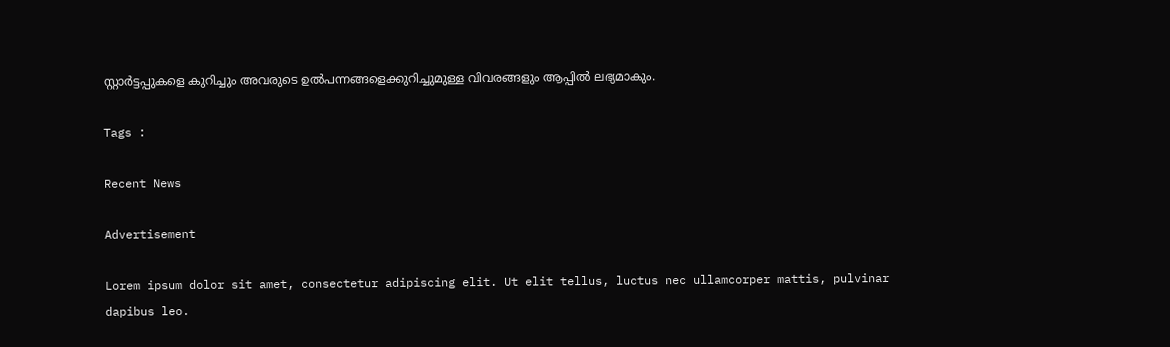സ്റ്റാർട്ടപ്പുകളെ കുറിച്ചും അവരുടെ ഉൽപന്നങ്ങളെക്കുറിച്ചുമുള്ള വിവരങ്ങളും ആപ്പിൽ ലഭ്യമാകും.

Tags :

Recent News

Advertisement

Lorem ipsum dolor sit amet, consectetur adipiscing elit. Ut elit tellus, luctus nec ullamcorper mattis, pulvinar dapibus leo.